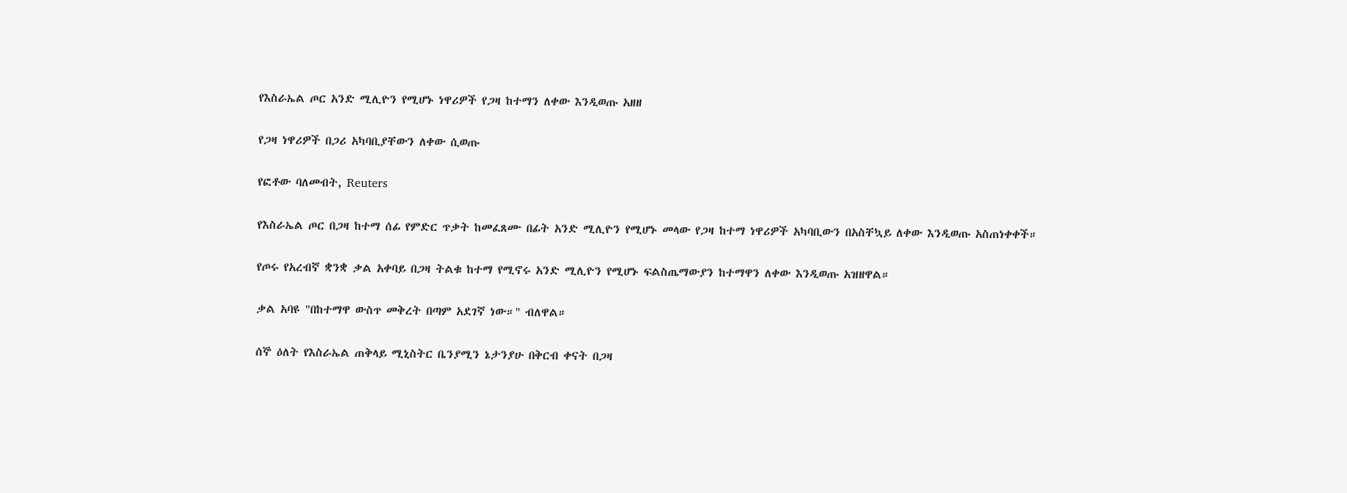የእስራኤል ጦር አንድ ሚሊዮን የሚሆኑ ነዋሪዎች የጋዛ ከተማን ለቀው እንዲወጡ አዘዘ

የጋዛ ነዋሪዎች በጋሪ አካባቢያቸውን ለቀው ሲወጡ

የፎቶው ባለመብት, Reuters

የእስራኤል ጦር በጋዛ ከተማ ሰፊ የምድር ጥቃት ከመፈጸሙ በፊት አንድ ሚሊዮን የሚሆኑ መላው የጋዛ ከተማ ነዋሪዎች አካባቢውን በአስቸኳይ ለቀው እንዲወጡ አስጠነቀቀች።

የጦሩ የአረብኛ ቋንቋ ቃል አቀባይ በጋዛ ትልቁ ከተማ የሚኖሩ አንድ ሚሊዮን የሚሆኑ ፍልስጤማውያን ከተማዋን ለቀው እንዲወጡ አዝዘዋል።

ቃል አባዩ "በከተማዋ ውስጥ መቅረት በጣም አደገኛ ነው።" ብለዋል።

ሰኞ ዕለት የእስራኤል ጠቅላይ ሚኒስትር ቤንያሚን ኔታንያሁ በቅርብ ቀናት በጋዛ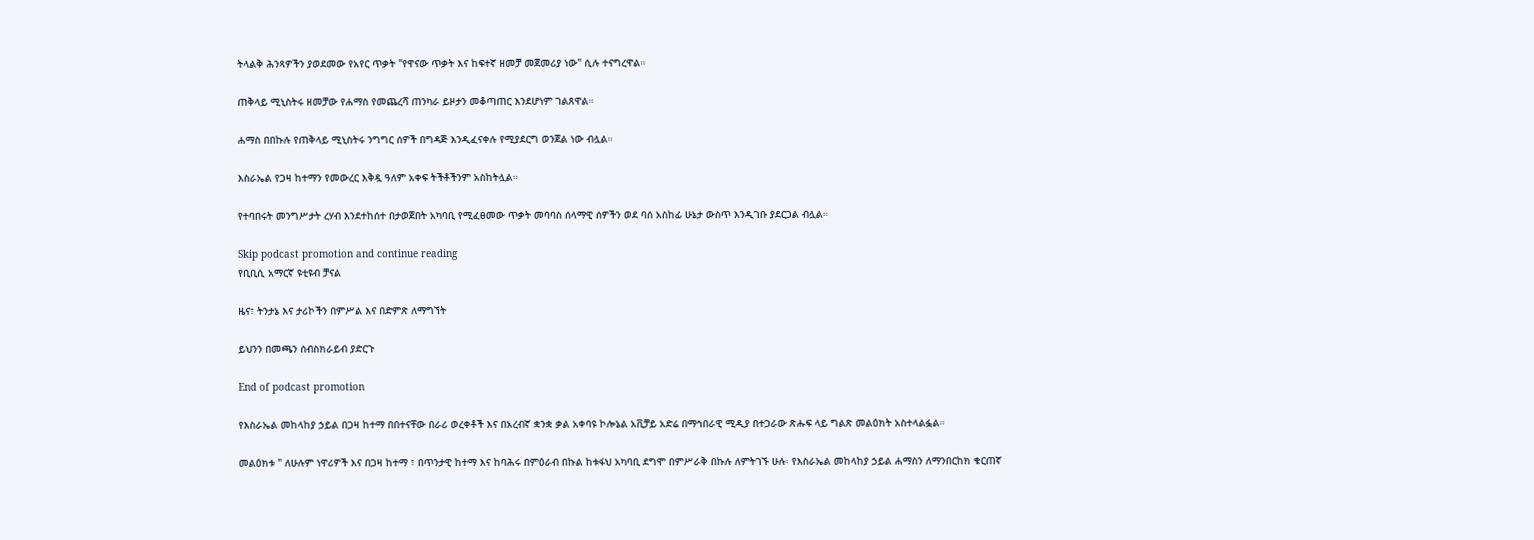ትላልቅ ሕንጻዎችን ያወደመው የአየር ጥቃት "የዋናው ጥቃት እና ከፍተኛ ዘመቻ መጀመሪያ ነው" ሲሉ ተናግረዋል።

ጠቅላይ ሚኒስትሩ ዘመቻው የሐማስ የመጨረሻ ጠንካራ ይዞታን መቆጣጠር እንደሆነም ገልጸዋል።

ሐማስ በበኩሉ የጠቅላይ ሚኒስትሩ ንግግር ሰዎች በግዳጅ እንዲፈናቀሉ የሚያደርግ ወንጀል ነው ብሏል።

እስራኤል የጋዛ ከተማን የመውረር እቅዷ ዓለም አቀፍ ትችቶችንም አስከትሏል።

የተባበሩት መንግሥታት ረሃብ እንደተከሰተ በታወጀበት አካባቢ የሚፈፀመው ጥቃት መባባስ ሰላማዊ ሰዎችን ወደ ባሰ አስከፊ ሁኔታ ውስጥ እንዲገቡ ያደርጋል ብሏል።

Skip podcast promotion and continue reading
የቢቢሲ አማርኛ ዩቲዩብ ቻናል

ዜና፣ ትንታኔ እና ታሪኮችን በምሥል እና በድምጽ ለማግኘት

ይህንን በመጫን ሰብስክራይብ ያድርጉ

End of podcast promotion

የእስራኤል መከላከያ ኃይል በጋዛ ከተማ በበተናቸው በራሪ ወረቀቶች እና በአረብኛ ቋንቋ ቃል አቀባዩ ኮሎኔል አቪቻይ አድሬ በማኅበራዊ ሚዲያ በተጋራው ጽሑፍ ላይ ግልጽ መልዕክት አስተላልፏል።

መልዕክቱ " ለሁሉም ነዋሪዎች እና በጋዛ ከተማ ፣ በጥንታዊ ከተማ እና ከባሕሩ በምዕራብ በኩል ከቱፋህ አካባቢ ደግሞ በምሥራቅ በኩሉ ለምትገኙ ሁሉ፡ የእስራኤል መከላከያ ኃይል ሐማስን ለማንበርከክ ቁርጠኛ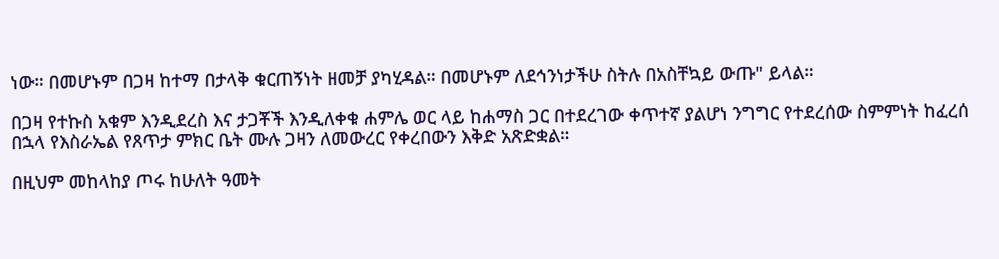ነው። በመሆኑም በጋዛ ከተማ በታላቅ ቁርጠኝነት ዘመቻ ያካሂዳል። በመሆኑም ለደኅንነታችሁ ስትሉ በአስቸኳይ ውጡ" ይላል።

በጋዛ የተኩስ አቁም እንዲደረስ እና ታጋቾች እንዲለቀቁ ሐምሌ ወር ላይ ከሐማስ ጋር በተደረገው ቀጥተኛ ያልሆነ ንግግር የተደረሰው ስምምነት ከፈረሰ በኋላ የእስራኤል የጸጥታ ምክር ቤት ሙሉ ጋዛን ለመውረር የቀረበውን እቅድ አጽድቋል።

በዚህም መከላከያ ጦሩ ከሁለት ዓመት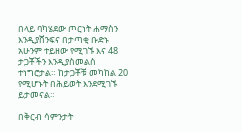በላይ ባካሄደው ጦርነት ሐማስን እንዲያሸንፍና በታጣቂ ቡድኑ አሁንም ተይዘው የሚገኙ እና 48 ታጋቾችን እንዲያስመልስ ተነግሮታል። ከታጋቾቹ መካከል 20 የሚሆኑት በሕይወት እንደሚገኙ ይታመናል።

በቅርብ ሳምንታት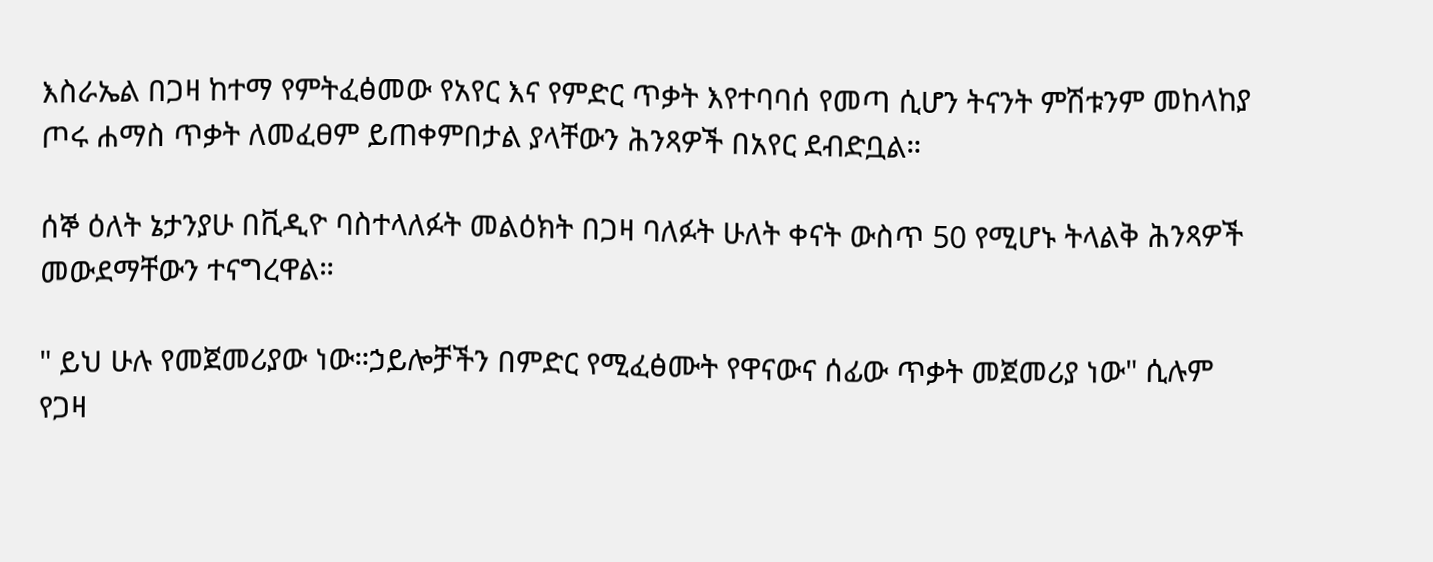እስራኤል በጋዛ ከተማ የምትፈፅመው የአየር እና የምድር ጥቃት እየተባባሰ የመጣ ሲሆን ትናንት ምሽቱንም መከላከያ ጦሩ ሐማስ ጥቃት ለመፈፀም ይጠቀምበታል ያላቸውን ሕንጻዎች በአየር ደብድቧል።

ሰኞ ዕለት ኔታንያሁ በቪዲዮ ባስተላለፉት መልዕክት በጋዛ ባለፉት ሁለት ቀናት ውስጥ 50 የሚሆኑ ትላልቅ ሕንጻዎች መውደማቸውን ተናግረዋል።

" ይህ ሁሉ የመጀመሪያው ነው።ኃይሎቻችን በምድር የሚፈፅሙት የዋናውና ሰፊው ጥቃት መጀመሪያ ነው" ሲሉም የጋዛ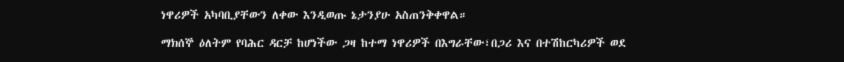ነዋሪዎች አካባቢያቸውን ለቀው እንዲወጡ ኔታንያሁ አስጠንቅቀዋል።

ማክሰኞ ዕለትም የባሕር ዳርቻ ከሆነችው ጋዛ ከተማ ነዋሪዎች በእግራቸው፣በጋሪ እና በተሽከርካሪዎች ወደ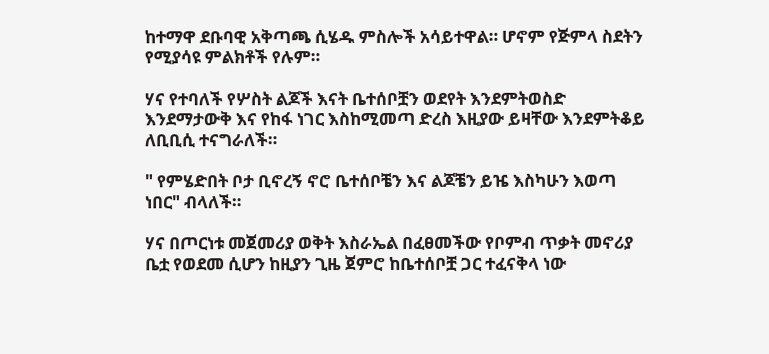ከተማዋ ደቡባዊ አቅጣጫ ሲሄዱ ምስሎች አሳይተዋል። ሆኖም የጅምላ ስደትን የሚያሳዩ ምልክቶች የሉም።

ሃና የተባለች የሦስት ልጆች እናት ቤተሰቦቿን ወደየት እንደምትወስድ እንደማታውቅ እና የከፋ ነገር እስከሚመጣ ድረስ እዚያው ይዛቸው እንደምትቆይ ለቢቢሲ ተናግራለች።

" የምሄድበት ቦታ ቢኖረኝ ኖሮ ቤተሰቦቼን እና ልጆቼን ይዤ እስካሁን እወጣ ነበር" ብላለች።

ሃና በጦርነቱ መጀመሪያ ወቅት እስራኤል በፈፀመችው የቦምብ ጥቃት መኖሪያ ቤቷ የወደመ ሲሆን ከዚያን ጊዜ ጀምሮ ከቤተሰቦቿ ጋር ተፈናቅላ ነው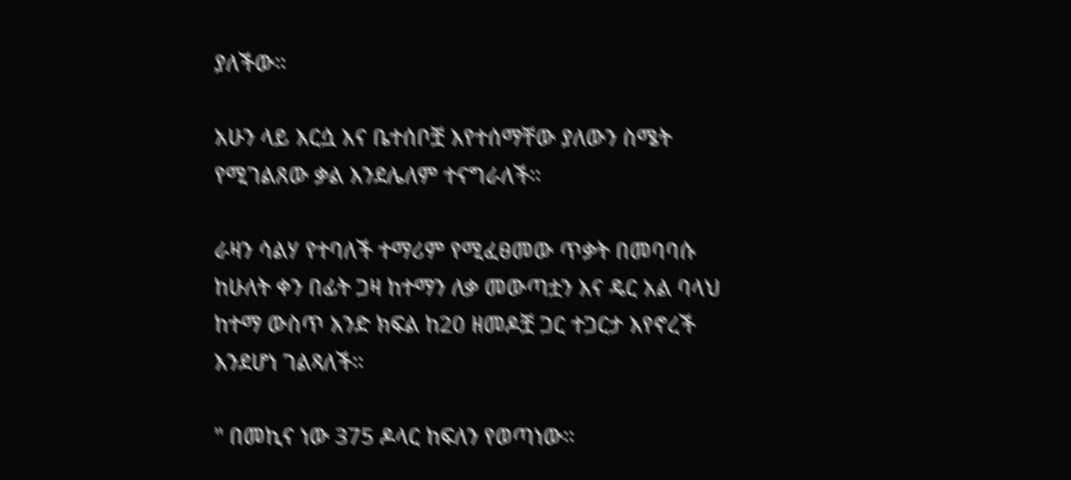ያለችው።

አሁን ላይ እርሷ እና ቤተሰቦቿ እየተሰማቸው ያለውን ስሜት የሚገልጸው ቃል እንደሌለም ተናግራለች።

ራዛን ሳልሃ የተባለች ተማሪም የሚፈፀመው ጥቃት በመባባሱ ከሁለት ቀን በፊት ጋዛ ከተማን ለቃ መውጣቷን እና ዴር አል ባላህ ከተማ ውስጥ አንድ ክፍል ከ20 ዘመዶቿ ጋር ተጋርታ እየኖረች እንደሆነ ገልጻለች።

" በመኪና ነው 375 ዶላር ከፍለን የወጣነው።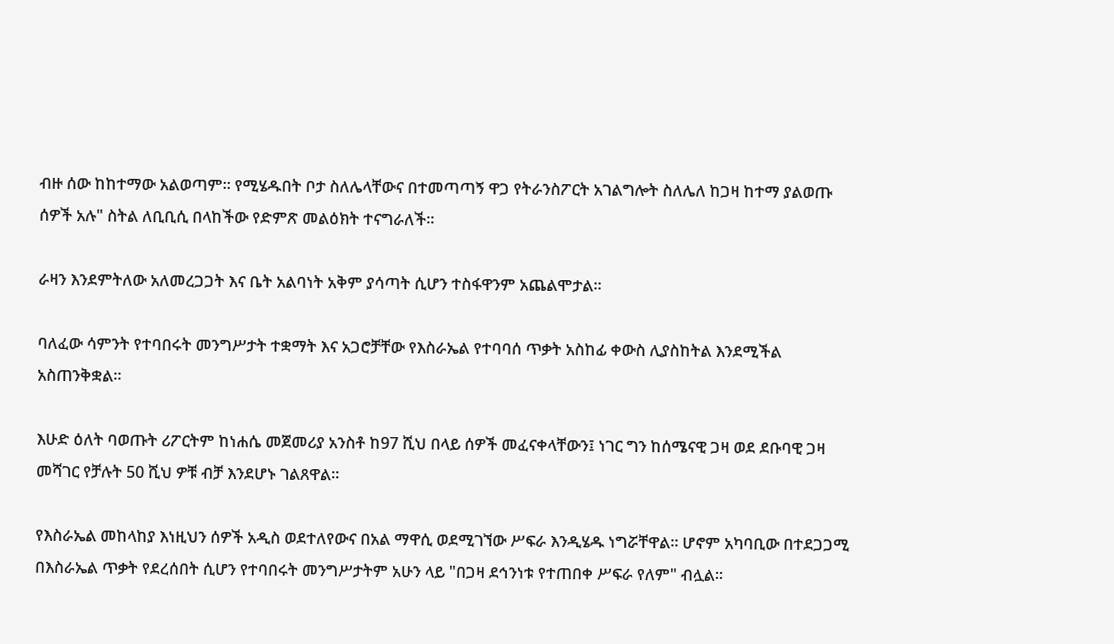ብዙ ሰው ከከተማው አልወጣም። የሚሄዱበት ቦታ ስለሌላቸውና በተመጣጣኝ ዋጋ የትራንስፖርት አገልግሎት ስለሌለ ከጋዛ ከተማ ያልወጡ ሰዎች አሉ" ስትል ለቢቢሲ በላከችው የድምጽ መልዕክት ተናግራለች።

ራዛን እንደምትለው አለመረጋጋት እና ቤት አልባነት አቅም ያሳጣት ሲሆን ተስፋዋንም አጨልሞታል።

ባለፈው ሳምንት የተባበሩት መንግሥታት ተቋማት እና አጋሮቻቸው የእስራኤል የተባባሰ ጥቃት አስከፊ ቀውስ ሊያስከትል እንደሚችል አስጠንቅቋል።

እሁድ ዕለት ባወጡት ሪፖርትም ከነሐሴ መጀመሪያ አንስቶ ከ97 ሺህ በላይ ሰዎች መፈናቀላቸውን፤ ነገር ግን ከሰሜናዊ ጋዛ ወደ ደቡባዊ ጋዛ መሻገር የቻሉት 50 ሺህ ዎቹ ብቻ እንደሆኑ ገልጸዋል።

የእስራኤል መከላከያ እነዚህን ሰዎች አዲስ ወደተለየውና በአል ማዋሲ ወደሚገኘው ሥፍራ እንዲሄዱ ነግሯቸዋል። ሆኖም አካባቢው በተደጋጋሚ በእስራኤል ጥቃት የደረሰበት ሲሆን የተባበሩት መንግሥታትም አሁን ላይ "በጋዛ ደኅንነቱ የተጠበቀ ሥፍራ የለም" ብሏል።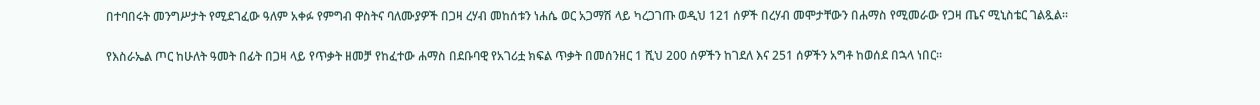በተባበሩት መንግሥታት የሚደገፈው ዓለም አቀፉ የምግብ ዋስትና ባለሙያዎች በጋዛ ረሃብ መከሰቱን ነሐሴ ወር አጋማሽ ላይ ካረጋገጡ ወዲህ 121 ሰዎች በረሃብ መሞታቸውን በሐማስ የሚመራው የጋዛ ጤና ሚኒስቴር ገልጿል።

የእስራኤል ጦር ከሁለት ዓመት በፊት በጋዛ ላይ የጥቃት ዘመቻ የከፈተው ሐማስ በደቡባዊ የአገሪቷ ክፍል ጥቃት በመሰንዘር 1 ሺህ 200 ሰዎችን ከገደለ እና 251 ሰዎችን አግቶ ከወሰደ በኋላ ነበር።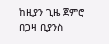ከዚያን ጊዜ ጀምሮ በጋዛ ቢያንስ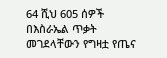64 ሺህ 605 ሰዎች በእስራኤል ጥቃት መገደላቸውን የግዛቷ የጤና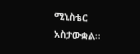ሚኒስቴር አስታውቋል።